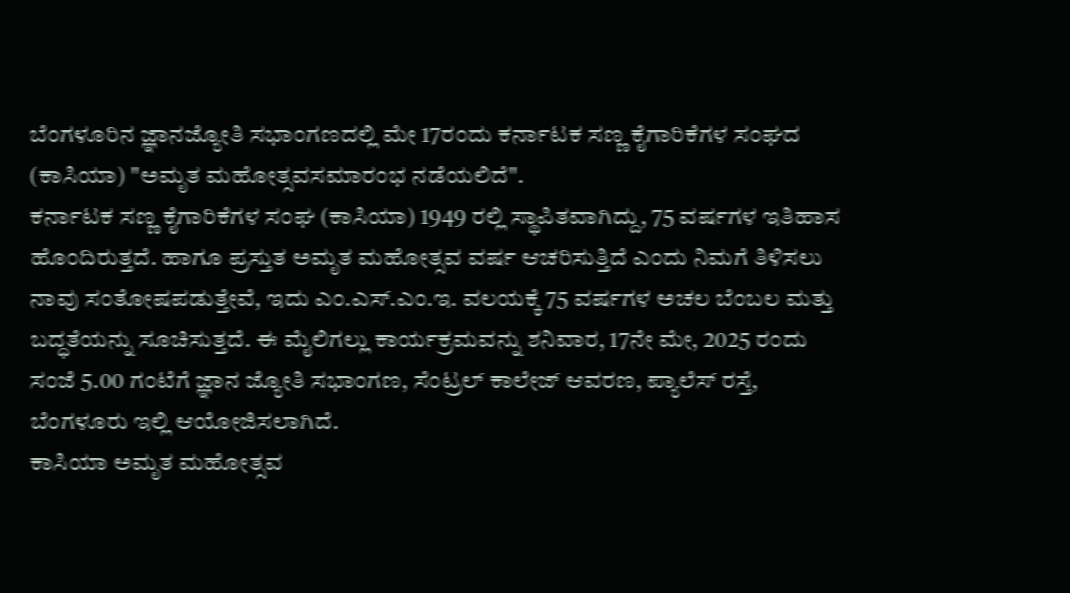ಬೆಂಗಳೂರಿನ ಜ್ಞಾನಜ್ಯೋತಿ ಸಭಾಂಗಣದಲ್ಲಿ ಮೇ 17ರಂದು ಕರ್ನಾಟಕ ಸಣ್ಣ ಕೈಗಾರಿಕೆಗಳ ಸಂಘದ (ಕಾಸಿಯಾ) "ಅಮೃತ ಮಹೋತ್ಸವಸಮಾರಂಭ ನಡೆಯಲಿದೆ".
ಕರ್ನಾಟಕ ಸಣ್ಣ ಕೈಗಾರಿಕೆಗಳ ಸಂಘ (ಕಾಸಿಯಾ) 1949 ರಲ್ಲಿ ಸ್ಥಾಪಿತವಾಗಿದ್ದು, 75 ವರ್ಷಗಳ ಇತಿಹಾಸ ಹೊಂದಿರುತ್ತದೆ. ಹಾಗೂ ಪ್ರಸ್ತುತ ಅಮೃತ ಮಹೋತ್ಸವ ವರ್ಷ ಆಚರಿಸುತ್ತಿದೆ ಎಂದು ನಿಮಗೆ ತಿಳಿಸಲು ನಾವು ಸಂತೋಷಪಡುತ್ತೇವೆ, ಇದು ಎಂ.ಎಸ್.ಎಂ.ಇ. ವಲಯಕ್ಕೆ 75 ವರ್ಷಗಳ ಅಚಲ ಬೆಂಬಲ ಮತ್ತು ಬದ್ಧತೆಯನ್ನು ಸೂಚಿಸುತ್ತದೆ. ಈ ಮೈಲಿಗಲ್ಲು ಕಾರ್ಯಕ್ರಮವನ್ನು ಶನಿವಾರ, 17ನೇ ಮೇ, 2025 ರಂದು ಸಂಜೆ 5.00 ಗಂಟೆಗೆ ಜ್ಞಾನ ಜ್ಯೋತಿ ಸಭಾಂಗಣ, ಸೆಂಟ್ರಲ್ ಕಾಲೇಜ್ ಆವರಣ, ಪ್ಯಾಲೆಸ್ ರಸ್ತೆ, ಬೆಂಗಳೂರು ಇಲ್ಲಿ ಆಯೋಜಿಸಲಾಗಿದೆ.
ಕಾಸಿಯಾ ಅಮೃತ ಮಹೋತ್ಸವ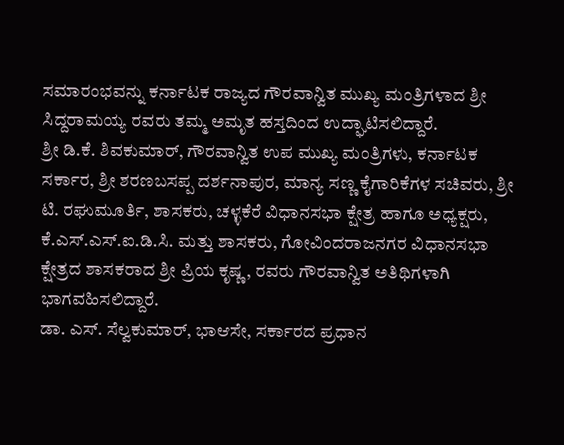ಸಮಾರಂಭವನ್ನು ಕರ್ನಾಟಕ ರಾಜ್ಯದ ಗೌರವಾನ್ವಿತ ಮುಖ್ಯ ಮಂತ್ರಿಗಳಾದ ಶ್ರೀ ಸಿದ್ದರಾಮಯ್ಯ ರವರು ತಮ್ಮ ಅಮೃತ ಹಸ್ತದಿಂದ ಉದ್ಘಾಟಿಸಲಿದ್ದಾರೆ.
ಶ್ರೀ ಡಿ.ಕೆ. ಶಿವಕುಮಾರ್, ಗೌರವಾನ್ವಿತ ಉಪ ಮುಖ್ಯ ಮಂತ್ರಿಗಳು, ಕರ್ನಾಟಕ ಸರ್ಕಾರ, ಶ್ರೀ ಶರಣಬಸಪ್ಪ ದರ್ಶನಾಪುರ, ಮಾನ್ಯ ಸಣ್ಣ ಕೈಗಾರಿಕೆಗಳ ಸಚಿವರು, ಶ್ರೀ ಟಿ. ರಘುಮೂರ್ತಿ, ಶಾಸಕರು, ಚಳ್ಳಕೆರೆ ವಿಧಾನಸಭಾ ಕ್ಷೇತ್ರ ಹಾಗೂ ಅಧ್ಯಕ್ಷರು, ಕೆ.ಎಸ್.ಎಸ್.ಐ.ಡಿ.ಸಿ. ಮತ್ತು ಶಾಸಕರು, ಗೋವಿಂದರಾಜನಗರ ವಿಧಾನಸಭಾ ಕ್ಷೇತ್ರದ ಶಾಸಕರಾದ ಶ್ರೀ ಪ್ರಿಯ ಕೃಷ್ಣ, ರವರು ಗೌರವಾನ್ವಿತ ಅತಿಥಿಗಳಾಗಿ ಭಾಗವಹಿಸಲಿದ್ದಾರೆ.
ಡಾ. ಎಸ್. ಸೆಲ್ವಕುಮಾರ್, ಭಾಆಸೇ, ಸರ್ಕಾರದ ಪ್ರಧಾನ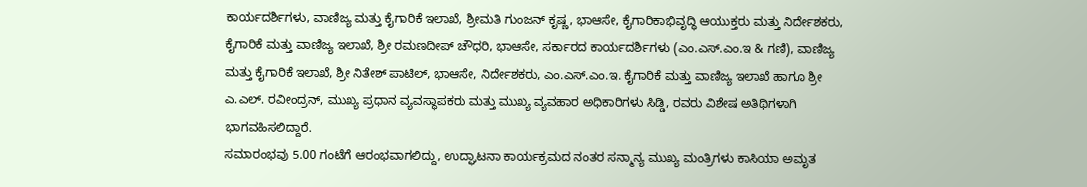ಕಾರ್ಯದರ್ಶಿಗಳು, ವಾಣಿಜ್ಯ ಮತ್ತು ಕೈಗಾರಿಕೆ ಇಲಾಖೆ, ಶ್ರೀಮತಿ ಗುಂಜನ್ ಕೃಷ್ಣ, ಭಾಆಸೇ, ಕೈಗಾರಿಕಾಭಿವೃದ್ಧಿ ಆಯುಕ್ತರು ಮತ್ತು ನಿರ್ದೇಶಕರು, ಕೈಗಾರಿಕೆ ಮತ್ತು ವಾಣಿಜ್ಯ ಇಲಾಖೆ, ಶ್ರೀ ರಮಣದೀಪ್ ಚೌಧರಿ, ಭಾಆಸೇ, ಸರ್ಕಾರದ ಕಾರ್ಯದರ್ಶಿಗಳು (ಎಂ.ಎಸ್.ಎಂ.ಇ & ಗಣಿ), ವಾಣಿಜ್ಯ ಮತ್ತು ಕೈಗಾರಿಕೆ ಇಲಾಖೆ, ಶ್ರೀ ನಿತೇಶ್ ಪಾಟಿಲ್, ಭಾಆಸೇ, ನಿರ್ದೇಶಕರು, ಎಂ.ಎಸ್.ಎಂ.ಇ. ಕೈಗಾರಿಕೆ ಮತ್ತು ವಾಣಿಜ್ಯ ಇಲಾಖೆ ಹಾಗೂ ಶ್ರೀ ಎ.ಎಲ್. ರವೀಂದ್ರನ್, ಮುಖ್ಯ ಪ್ರಧಾನ ವ್ಯವಸ್ಥಾಪಕರು ಮತ್ತು ಮುಖ್ಯ ವ್ಯವಹಾರ ಅಧಿಕಾರಿಗಳು ಸಿಡ್ಡಿ, ರವರು ವಿಶೇಷ ಅತಿಥಿಗಳಾಗಿ ಭಾಗವಹಿಸಲಿದ್ದಾರೆ.
ಸಮಾರಂಭವು 5.00 ಗಂಟೆಗೆ ಆರಂಭವಾಗಲಿದ್ದು, ಉದ್ಘಾಟನಾ ಕಾರ್ಯಕ್ರಮದ ನಂತರ ಸನ್ಮಾನ್ಯ ಮುಖ್ಯ ಮಂತ್ರಿಗಳು ಕಾಸಿಯಾ ಅಮೃತ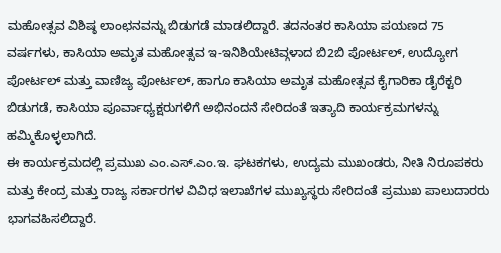ಮಹೋತ್ಸವ ವಿಶಿಷ್ಠ ಲಾಂಛನವನ್ನು ಬಿಡುಗಡೆ ಮಾಡಲಿದ್ದಾರೆ. ತದನಂತರ ಕಾಸಿಯಾ ಪಯಣದ 75 ವರ್ಷಗಳು, ಕಾಸಿಯಾ ಅಮೃತ ಮಹೋತ್ಸವ ಇ-ಇನಿಶಿಯೇಟಿವ್ಗಳಾದ ಬಿ2ಬಿ ಪೋರ್ಟಲ್, ಉದ್ಯೋಗ ಪೋರ್ಟಲ್ ಮತ್ತು ವಾಣಿಜ್ಯ ಪೋರ್ಟಲ್, ಹಾಗೂ ಕಾಸಿಯಾ ಅಮೃತ ಮಹೋತ್ಸವ ಕೈಗಾರಿಕಾ ಡೈರೆಕ್ಟರಿ ಬಿಡುಗಡೆ, ಕಾಸಿಯಾ ಪೂರ್ವಾಧ್ಯಕ್ಷರುಗಳಿಗೆ ಅಭಿನಂದನೆ ಸೇರಿದಂತೆ ಇತ್ಯಾದಿ ಕಾರ್ಯಕ್ರಮಗಳನ್ನು ಹಮ್ಮಿಕೊಳ್ಳಲಾಗಿದೆ.
ಈ ಕಾರ್ಯಕ್ರಮದಲ್ಲಿ ಪ್ರಮುಖ ಎಂ.ಎಸ್.ಎಂ.ಇ. ಘಟಕಗಳು, ಉದ್ಯಮ ಮುಖಂಡರು, ನೀತಿ ನಿರೂಪಕರು ಮತ್ತು ಕೇಂದ್ರ ಮತ್ತು ರಾಜ್ಯ ಸರ್ಕಾರಗಳ ವಿವಿಧ ಇಲಾಖೆಗಳ ಮುಖ್ಯಸ್ಥರು ಸೇರಿದಂತೆ ಪ್ರಮುಖ ಪಾಲುದಾರರು ಭಾಗವಹಿಸಲಿದ್ದಾರೆ.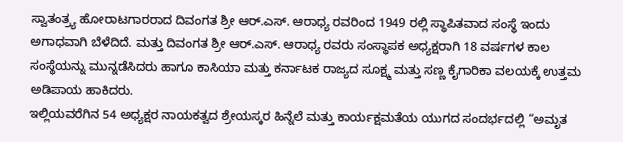ಸ್ವಾತಂತ್ರ್ಯ ಹೋರಾಟಗಾರರಾದ ದಿವಂಗತ ಶ್ರೀ ಆರ್.ಎಸ್. ಆರಾಧ್ಯ ರವರಿಂದ 1949 ರಲ್ಲಿ ಸ್ಥಾಪಿತವಾದ ಸಂಸ್ಥೆ ಇಂದು ಅಗಾಧವಾಗಿ ಬೆಳೆದಿದೆ. ಮತ್ತು ದಿವಂಗತ ಶ್ರೀ ಆರ್.ಎಸ್. ಆರಾಧ್ಯ ರವರು ಸಂಸ್ಥಾಪಕ ಅಧ್ಯಕ್ಷರಾಗಿ 18 ವರ್ಷಗಳ ಕಾಲ ಸಂಸ್ಥೆಯನ್ನು ಮುನ್ನಡೆಸಿದರು ಹಾಗೂ ಕಾಸಿಯಾ ಮತ್ತು ಕರ್ನಾಟಕ ರಾಜ್ಯದ ಸೂಕ್ಷ್ಮ ಮತ್ತು ಸಣ್ಣ ಕೈಗಾರಿಕಾ ವಲಯಕ್ಕೆ ಉತ್ತಮ ಅಡಿಪಾಯ ಹಾಕಿದರು.
ಇಲ್ಲಿಯವರೆಗಿನ 54 ಅಧ್ಯಕ್ಷರ ನಾಯಕತ್ವದ ಶ್ರೇಯಸ್ಕರ ಹಿನ್ನೆಲೆ ಮತ್ತು ಕಾರ್ಯಕ್ಷಮತೆಯ ಯುಗದ ಸಂದರ್ಭದಲ್ಲಿ “ಅಮೃತ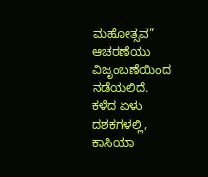ಮಹೋತ್ಸವ” ಆಚರಣೆಯು ವಿಜೃಂಬಣೆಯಿಂದ ನಡೆಯಲಿದೆ.
ಕಳೆದ ಏಳು ದಶಕಗಳಲ್ಲಿ, ಕಾಸಿಯಾ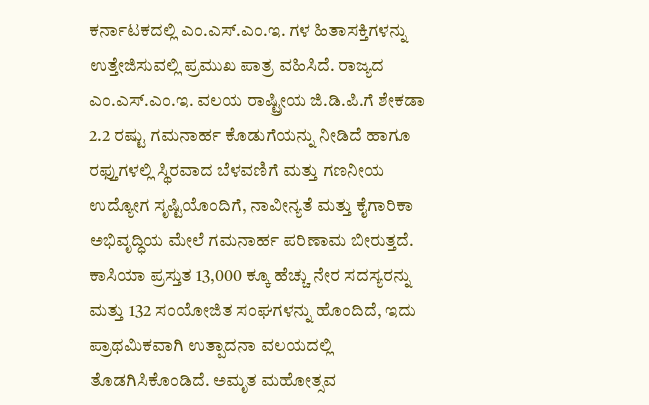ಕರ್ನಾಟಕದಲ್ಲಿ ಎಂ.ಎಸ್.ಎಂ.ಇ. ಗಳ ಹಿತಾಸಕ್ತಿಗಳನ್ನು ಉತ್ತೇಜಿಸುವಲ್ಲಿ ಪ್ರಮುಖ ಪಾತ್ರ ವಹಿಸಿದೆ. ರಾಜ್ಯದ ಎಂ.ಎಸ್.ಎಂ.ಇ. ವಲಯ ರಾಷ್ಟ್ರೀಯ ಜಿ.ಡಿ.ಪಿ.ಗೆ ಶೇಕಡಾ 2.2 ರಷ್ಟು ಗಮನಾರ್ಹ ಕೊಡುಗೆಯನ್ನು ನೀಡಿದೆ ಹಾಗೂ ರಫ್ತುಗಳಲ್ಲಿ ಸ್ಥಿರವಾದ ಬೆಳವಣಿಗೆ ಮತ್ತು ಗಣನೀಯ ಉದ್ಯೋಗ ಸೃಷ್ಟಿಯೊಂದಿಗೆ, ನಾವೀನ್ಯತೆ ಮತ್ತು ಕೈಗಾರಿಕಾ ಅಭಿವೃದ್ಧಿಯ ಮೇಲೆ ಗಮನಾರ್ಹ ಪರಿಣಾಮ ಬೀರುತ್ತದೆ.
ಕಾಸಿಯಾ ಪ್ರಸ್ತುತ 13,000 ಕ್ಕೂ ಹೆಚ್ಚು ನೇರ ಸದಸ್ಯರನ್ನು ಮತ್ತು 132 ಸಂಯೋಜಿತ ಸಂಘಗಳನ್ನು ಹೊಂದಿದೆ, ಇದು ಪ್ರಾಥಮಿಕವಾಗಿ ಉತ್ಪಾದನಾ ವಲಯದಲ್ಲಿ ತೊಡಗಿಸಿಕೊಂಡಿದೆ. ಅಮೃತ ಮಹೋತ್ಸವ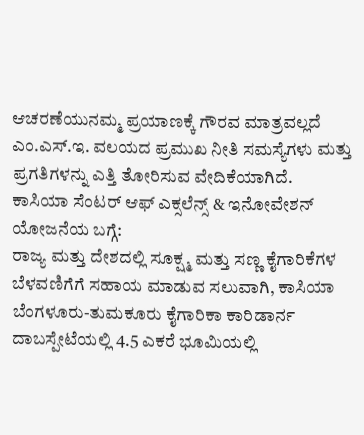ಆಚರಣೆಯುನಮ್ಮ ಪ್ರಯಾಣಕ್ಕೆ ಗೌರವ ಮಾತ್ರವಲ್ಲದೆ ಎಂ.ಎಸ್.ಇ. ವಲಯದ ಪ್ರಮುಖ ನೀತಿ ಸಮಸ್ಯೆಗಳು ಮತ್ತು ಪ್ರಗತಿಗಳನ್ನು ಎತ್ತಿ ತೋರಿಸುವ ವೇದಿಕೆಯಾಗಿದೆ.
ಕಾಸಿಯಾ ಸೆಂಟರ್ ಆಫ್ ಎಕ್ಸಲೆನ್ಸ್ & ಇನೋವೇಶನ್ ಯೋಜನೆಯ ಬಗ್ಗೆ:
ರಾಜ್ಯ ಮತ್ತು ದೇಶದಲ್ಲಿ ಸೂಕ್ಷ್ಮ ಮತ್ತು ಸಣ್ಣ ಕೈಗಾರಿಕೆಗಳ ಬೆಳವಣಿಗೆಗೆ ಸಹಾಯ ಮಾಡುವ ಸಲುವಾಗಿ, ಕಾಸಿಯಾ ಬೆಂಗಳೂರು-ತುಮಕೂರು ಕೈಗಾರಿಕಾ ಕಾರಿಡಾರ್ನ ದಾಬಸ್ಪೇಟೆಯಲ್ಲಿ 4.5 ಎಕರೆ ಭೂಮಿಯಲ್ಲಿ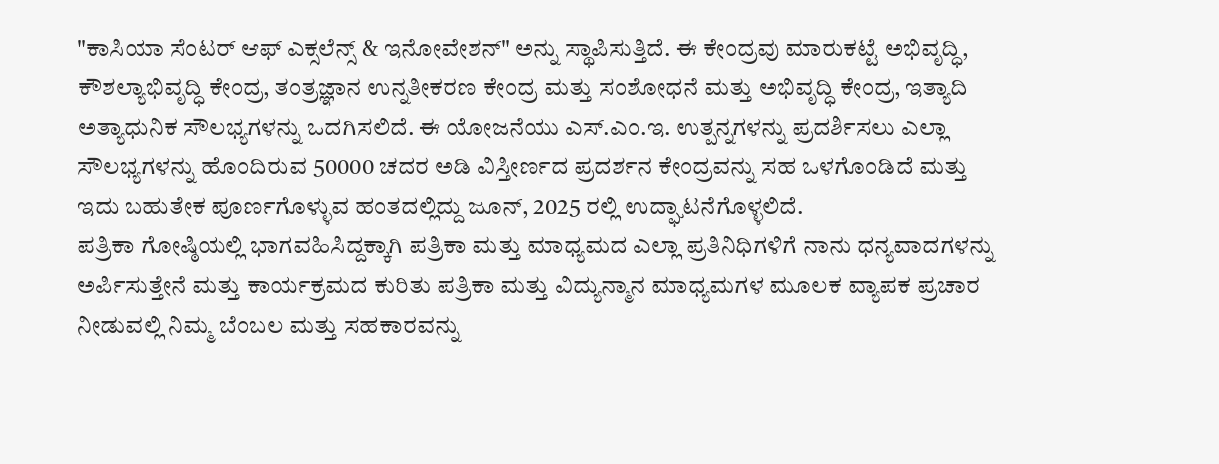"ಕಾಸಿಯಾ ಸೆಂಟರ್ ಆಫ್ ಎಕ್ಸಲೆನ್ಸ್ & ಇನೋವೇಶನ್" ಅನ್ನು ಸ್ಥಾಪಿಸುತ್ತಿದೆ. ಈ ಕೇಂದ್ರವು ಮಾರುಕಟ್ಟೆ ಅಭಿವೃದ್ಧಿ, ಕೌಶಲ್ಯಾಭಿವೃದ್ಧಿ ಕೇಂದ್ರ, ತಂತ್ರಜ್ಞಾನ ಉನ್ನತೀಕರಣ ಕೇಂದ್ರ ಮತ್ತು ಸಂಶೋಧನೆ ಮತ್ತು ಅಭಿವೃದ್ಧಿ ಕೇಂದ್ರ, ಇತ್ಯಾದಿ ಅತ್ಯಾಧುನಿಕ ಸೌಲಭ್ಯಗಳನ್ನು ಒದಗಿಸಲಿದೆ. ಈ ಯೋಜನೆಯು ಎಸ್.ಎಂ.ಇ. ಉತ್ಪನ್ನಗಳನ್ನು ಪ್ರದರ್ಶಿಸಲು ಎಲ್ಲಾ ಸೌಲಭ್ಯಗಳನ್ನು ಹೊಂದಿರುವ 50000 ಚದರ ಅಡಿ ವಿಸ್ತೀರ್ಣದ ಪ್ರದರ್ಶನ ಕೇಂದ್ರವನ್ನು ಸಹ ಒಳಗೊಂಡಿದೆ ಮತ್ತು ಇದು ಬಹುತೇಕ ಪೂರ್ಣಗೊಳ್ಳುವ ಹಂತದಲ್ಲಿದ್ದು ಜೂನ್, 2025 ರಲ್ಲಿ ಉದ್ಘಾಟನೆಗೊಳ್ಳಲಿದೆ.
ಪತ್ರಿಕಾ ಗೋಷ್ಠಿಯಲ್ಲಿ ಭಾಗವಹಿಸಿದ್ದಕ್ಕಾಗಿ ಪತ್ರಿಕಾ ಮತ್ತು ಮಾಧ್ಯಮದ ಎಲ್ಲಾ ಪ್ರತಿನಿಧಿಗಳಿಗೆ ನಾನು ಧನ್ಯವಾದಗಳನ್ನು ಅರ್ಪಿಸುತ್ತೇನೆ ಮತ್ತು ಕಾರ್ಯಕ್ರಮದ ಕುರಿತು ಪತ್ರಿಕಾ ಮತ್ತು ವಿದ್ಯುನ್ಮಾನ ಮಾಧ್ಯಮಗಳ ಮೂಲಕ ವ್ಯಾಪಕ ಪ್ರಚಾರ ನೀಡುವಲ್ಲಿ ನಿಮ್ಮ ಬೆಂಬಲ ಮತ್ತು ಸಹಕಾರವನ್ನು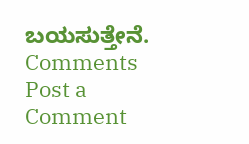ಬಯಸುತ್ತೇನೆ.
Comments
Post a Comment